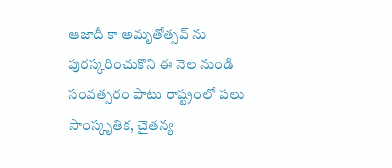ఆజాదీ కా అమృతోత్సవ్ ను పురస్కరించుకొని ఈ నెల నుండి సంవత్సరం పాటు రాష్ట్రంలో పలు సాంస్కృతిక, చైతన్య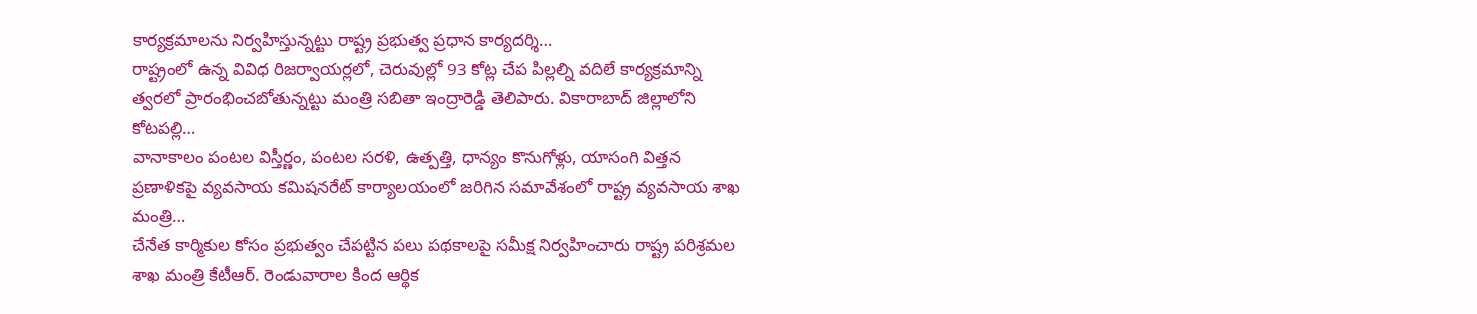కార్యక్రమాలను నిర్వహిస్తున్నట్టు రాష్ట్ర ప్రభుత్వ ప్రధాన కార్యదర్శి…
రాష్ట్రంలో ఉన్న వివిధ రిజర్వాయర్లలో, చెరువుల్లో 93 కోట్ల చేప పిల్లల్ని వదిలే కార్యక్రమాన్ని త్వరలో ప్రారంభించబోతున్నట్టు మంత్రి సబితా ఇంద్రారెడ్డి తెలిపారు. వికారాబాద్ జిల్లాలోని కోటపల్లి…
వానాకాలం పంటల విస్తీర్ణం, పంటల సరళి, ఉత్పత్తి, ధాన్యం కొనుగోళ్లు, యాసంగి విత్తన ప్రణాళికపై వ్యవసాయ కమిషనరేట్ కార్యాలయంలో జరిగిన సమావేశంలో రాష్ట్ర వ్యవసాయ శాఖ మంత్రి…
చేనేత కార్మికుల కోసం ప్రభుత్వం చేపట్టిన పలు పథకాలపై సమీక్ష నిర్వహించారు రాష్ట్ర పరిశ్రమల శాఖ మంత్రి కేటీఆర్. రెండువారాల కింద ఆర్థిక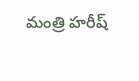మంత్రి హరీష్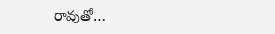రావుతో…